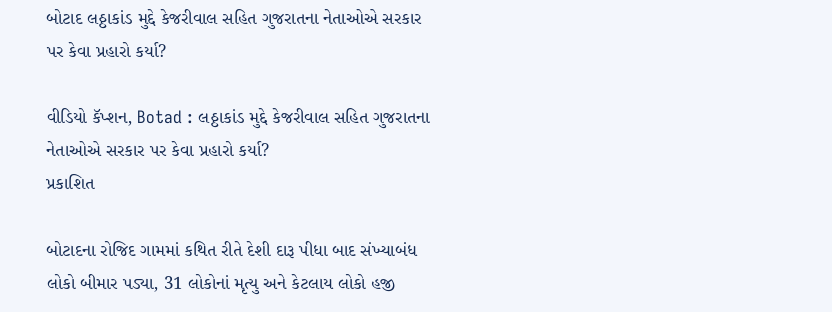બોટાદ લઠ્ઠાકાંડ મુદ્દે કેજરીવાલ સહિત ગુજરાતના નેતાઓએ સરકાર પર કેવા પ્રહારો કર્યા?

વીડિયો કૅપ્શન, Botad : લઠ્ઠાકાંડ મુદ્દે કેજરીવાલ સહિત ગુજરાતના નેતાઓએ સરકાર પર કેવા પ્રહારો કર્યા?
પ્રકાશિત

બોટાદના રોજિદ ગામમાં કથિત રીતે દેશી દારૂ પીધા બાદ સંખ્યાબંધ લોકો બીમાર પડ્યા, 31 લોકોનાં મૃત્યુ અને કેટલાય લોકો હજી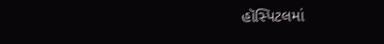હૉસ્પિટલમાં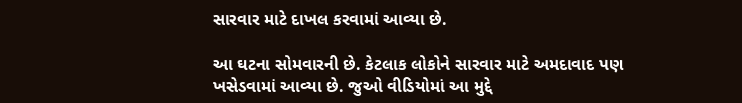સારવાર માટે દાખલ કરવામાં આવ્યા છે.

આ ઘટના સોમવારની છે. કેટલાક લોકોને સારવાર માટે અમદાવાદ પણ ખસેડવામાં આવ્યા છે. જુઓ વીડિયોમાં આ મુદ્દે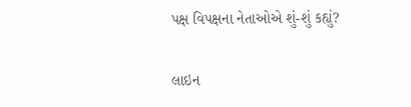પક્ષ વિપક્ષના નેતાઓએ શું-શું કહ્યું?

લાઇન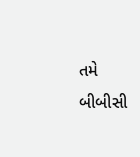તમે બીબીસી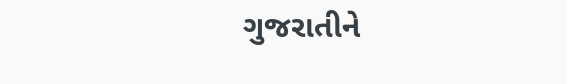ગુજરાતીને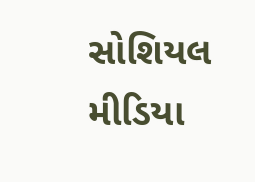સોશિયલ મીડિયા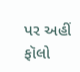પર અહીં ફૉલો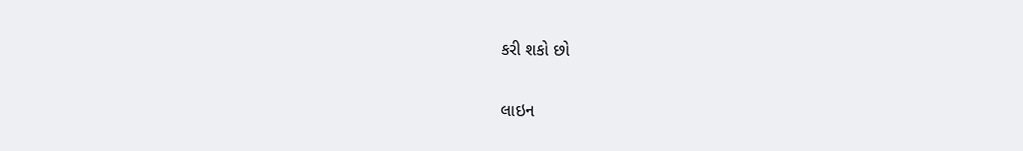કરી શકો છો

લાઇન